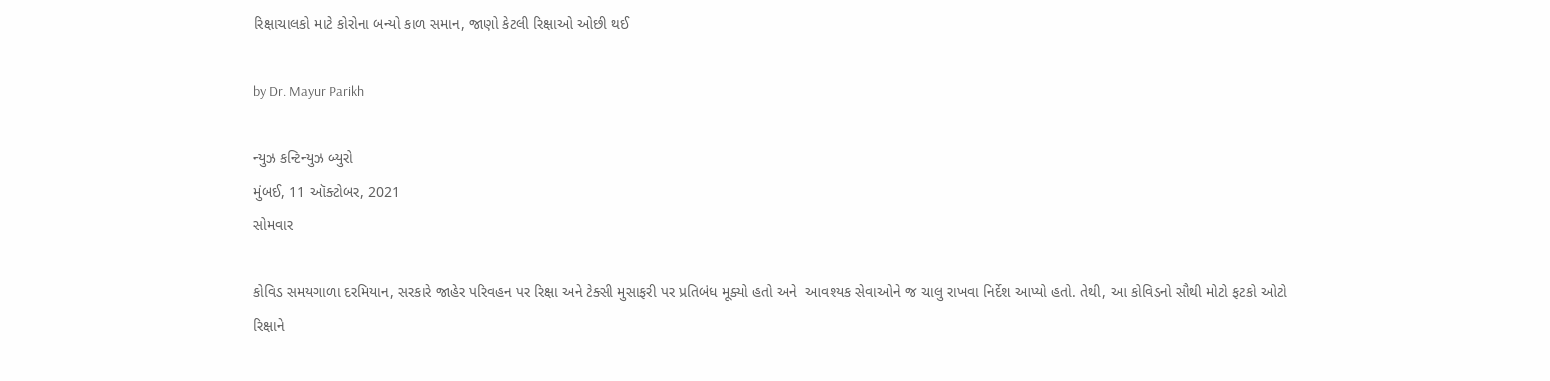રિક્ષાચાલકો માટે કોરોના બન્યો કાળ સમાન, જાણો કેટલી રિક્ષાઓ ઓછી થઈ

by Dr. Mayur Parikh

ન્યુઝ કન્ટિન્યુઝ બ્યુરો
મુંબઈ, 11 ઑક્ટોબર, 2021
સોમવાર

કોવિડ સમયગાળા દરમિયાન, સરકારે જાહેર પરિવહન પર રિક્ષા અને ટેક્સી મુસાફરી પર પ્રતિબંધ મૂક્યો હતો અને  આવશ્યક સેવાઓને જ ચાલુ રાખવા નિર્દેશ આપ્યો હતો. તેથી, આ કોવિડનો સૌથી મોટો ફટકો ઓટો રિક્ષાને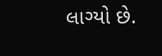લાગ્યો છે.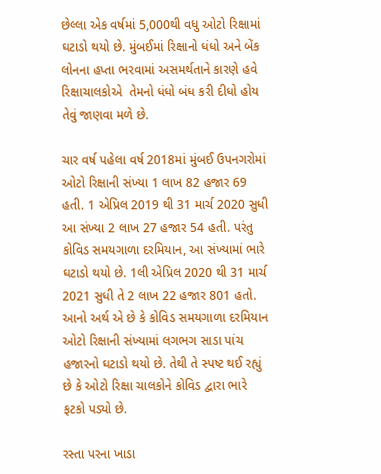છેલ્લા એક વર્ષમાં 5,000થી વધુ ઓટો રિક્ષામાં ઘટાડો થયો છે. મુંબઈમાં રિક્ષાનો ધંધો અને બેંક લોનના હપ્તા ભરવામાં અસમર્થતાને કારણે હવે રિક્ષાચાલકોએ  તેમનો ધંધો બંધ કરી દીધો હોય તેવું જાણવા મળે છે.

ચાર વર્ષ પહેલા વર્ષ 2018માં મુંબઈ ઉપનગરોમાં ઓટો રિક્ષાની સંખ્યા 1 લાખ 82 હજાર 69 હતી. 1 એપ્રિલ 2019 થી 31 માર્ચ 2020 સુધી આ સંખ્યા 2 લાખ 27 હજાર 54 હતી. પરંતુ કોવિડ સમયગાળા દરમિયાન, આ સંખ્યામાં ભારે ઘટાડો થયો છે. 1લી એપ્રિલ 2020 થી 31 માર્ચ 2021 સુધી તે 2 લાખ 22 હજાર 801 હતો. આનો અર્થ એ છે કે કોવિડ સમયગાળા દરમિયાન ઓટો રિક્ષાની સંખ્યામાં લગભગ સાડા પાંચ હજારનો ઘટાડો થયો છે. તેથી તે સ્પષ્ટ થઈ રહ્યું છે કે ઓટો રિક્ષા ચાલકોને કોવિડ દ્વારા ભારે ફટકો પડ્યો છે.

રસ્તા પરના ખાડા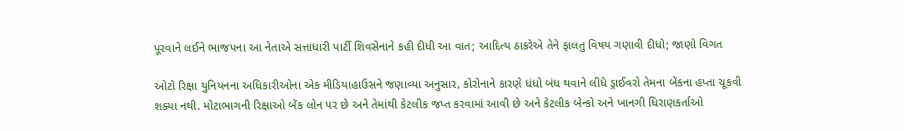પૂરવાને લઈને ભાજપના આ નેતાએ સત્તાધારી પાર્ટી શિવસેનાને કહી દીધી આ વાત; આદિત્ય ઠાકરેએ તેને ફાલતુ વિષય ગણાવી દીધો; જાણો વિગત

ઓટો રિક્ષા યુનિયનના અધિકારીઓના એક મીડિયાહાઉસને જણાવ્યા અનુસાર, કોરોનાને કારણે ધંધો બંધ થવાને લીધે ડ્રાઈવરો તેમના બેંકના હપ્તા ચૂકવી શક્યા નથી. મોટાભાગની રિક્ષાઓ બેંક લોન પર છે અને તેમાંથી કેટલીક જપ્ત કરવામાં આવી છે અને કેટલીક બેન્કો અને ખાનગી ધિરાણકર્તાઓ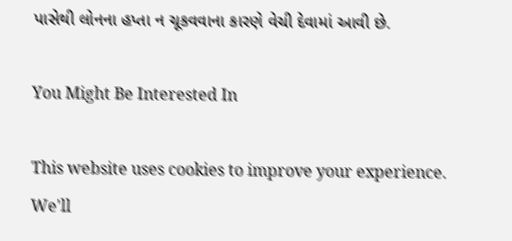પાસેથી લોનના હપ્તા ન ચૂકવવાના કારણે વેચી દેવામાં આવી છે.

You Might Be Interested In

This website uses cookies to improve your experience. We'll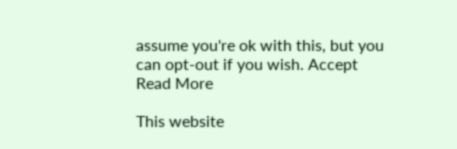assume you're ok with this, but you can opt-out if you wish. Accept Read More

This website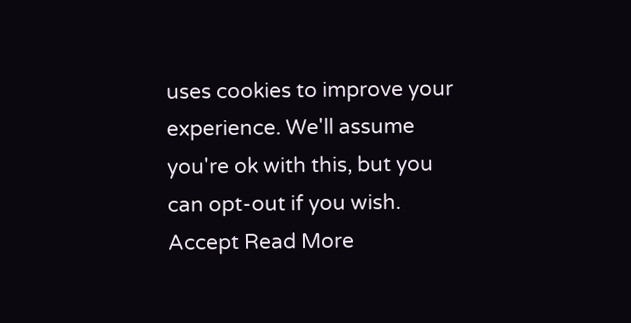uses cookies to improve your experience. We'll assume you're ok with this, but you can opt-out if you wish. Accept Read More